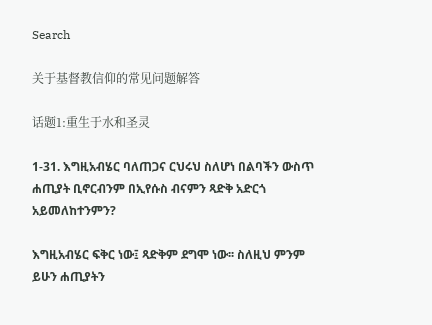Search

关于基督教信仰的常见问题解答

话题1:重生于水和圣灵

1-31. እግዚአብሄር ባለጠጋና ርህሩህ ስለሆነ በልባችን ውስጥ ሐጢያት ቢኖርብንም በኢየሱስ ብናምን ጻድቅ አድርጎ አይመለከተንምን?

እግዚአብሄር ፍቅር ነው፤ ጻድቅም ደግሞ ነው፡፡ ስለዚህ ምንም ይሁን ሐጢያትን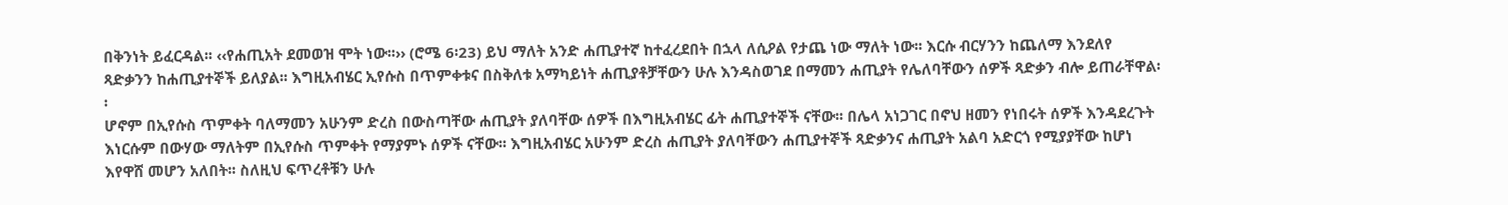በቅንነት ይፈርዳል፡፡ ‹‹የሐጢአት ደመወዝ ሞት ነው፡፡›› (ሮሜ 6፡23) ይህ ማለት አንድ ሐጢያተኛ ከተፈረደበት በኋላ ለሲዖል የታጨ ነው ማለት ነው፡፡ እርሱ ብርሃንን ከጨለማ እንደለየ ጻድቃንን ከሐጢያተኞች ይለያል፡፡ እግዚአብሄር ኢየሱስ በጥምቀቱና በስቅለቱ አማካይነት ሐጢያቶቻቸውን ሁሉ እንዳስወገደ በማመን ሐጢያት የሌለባቸውን ሰዎች ጻድቃን ብሎ ይጠራቸዋል፡፡
ሆኖም በኢየሱስ ጥምቀት ባለማመን አሁንም ድረስ በውስጣቸው ሐጢያት ያለባቸው ሰዎች በእግዚአብሄር ፊት ሐጢያተኞች ናቸው፡፡ በሌላ አነጋገር በኖህ ዘመን የነበሩት ሰዎች እንዳደረጉት እነርሱም በውሃው ማለትም በኢየሱስ ጥምቀት የማያምኑ ሰዎች ናቸው፡፡ እግዚአብሄር አሁንም ድረስ ሐጢያት ያለባቸውን ሐጢያተኞች ጻድቃንና ሐጢያት አልባ አድርጎ የሚያያቸው ከሆነ እየዋሸ መሆን አለበት፡፡ ስለዚህ ፍጥረቶቹን ሁሉ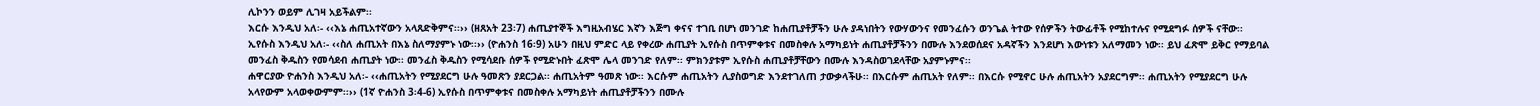ሊኮንን ወይም ሊገዛ አይችልም፡፡
እርሱ እንዲህ አለ፡- ‹‹እኔ ሐጢአተኛውን አላጸድቅምና፡፡›› (ዘጸአት 23፡7) ሐጢያተኞች እግዚአብሄር እኛን እጅግ ቀናና ተገቢ በሆነ መንገድ ከሐጢያቶቻችን ሁሉ ያዳነበትን የውሃውንና የመንፈሱን ወንጌል ትተው የሰዎችን ትውፊቶች የሚከተሉና የሚደግፉ ሰዎች ናቸው፡፡ ኢየሱስ እንዲህ አለ፡- ‹‹ስለ ሐጢአት በእኔ ስለማያምኑ ነው፡፡›› (ዮሐንስ 16፡9) አሁን በዚህ ምድር ላይ የቀረው ሐጢያት ኢየሱስ በጥምቀቱና በመስቀሉ አማካይነት ሐጢያቶቻችንን በሙሉ እንደወሰደና አዳኛችን እንደሆነ እውነቱን አለማመን ነው፡፡ ይህ ፈጽሞ ይቅር የማይባል መንፈስ ቅዱስን የመሳደብ ሐጢያት ነው፡፡ መንፈስ ቅዱስን የሚሳደቡ ሰዎች የሚድኑበት ፈጽሞ ሌላ መንገድ የለም፡፡ ምክንያቱም ኢየሱስ ሐጢያቶቻቸውን በሙሉ እንዳስወገደላቸው አያምኑምና፡፡
ሐዋርያው ዮሐንስ እንዲህ አለ፡- ‹‹ሐጢአትን የሚያደርግ ሁሉ ዓመጽን ያደርጋል፡፡ ሐጢአትም ዓመጽ ነው፡፡ እርሱም ሐጢአትን ሊያስወግድ እንደተገለጠ ታውቃላችሁ፡፡ በእርሱም ሐጢአት የለም፡፡ በእርሱ የሚኖር ሁሉ ሐጢአትን አያደርግም፡፡ ሐጢአትን የሚያደርግ ሁሉ አላየውም አላወቀውምም፡፡›› (1ኛ ዮሐንስ 3፡4-6) ኢየሱስ በጥምቀቱና በመስቀሉ አማካይነት ሐጢያቶቻችንን በሙሉ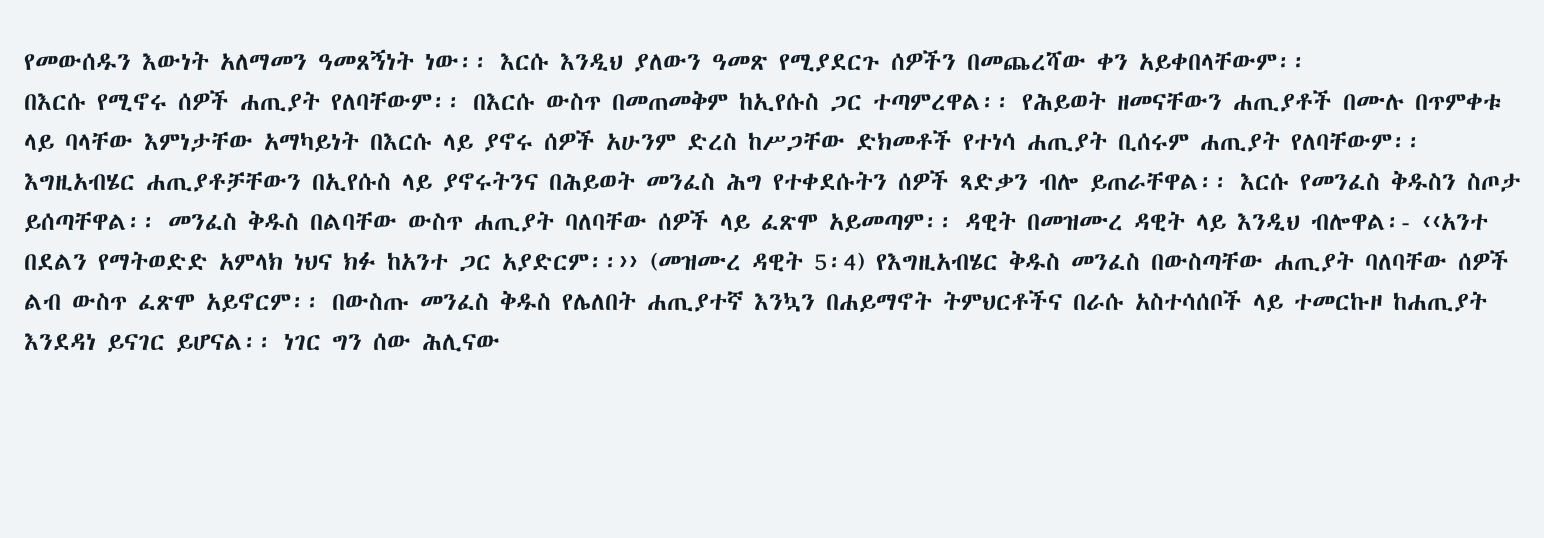የመውሰዱን እውነት አለማመን ዓመጸኝነት ነው፡፡ እርሱ እንዲህ ያለውን ዓመጽ የሚያደርጉ ሰዎችን በመጨረሻው ቀን አይቀበላቸውም፡፡
በእርሱ የሚኖሩ ሰዎች ሐጢያት የለባቸውም፡፡ በእርሱ ውስጥ በመጠመቅም ከኢየሱስ ጋር ተጣምረዋል፡፡ የሕይወት ዘመናቸውን ሐጢያቶች በሙሉ በጥምቀቱ ላይ ባላቸው እምነታቸው አማካይነት በእርሱ ላይ ያኖሩ ሰዎች አሁንም ድረስ ከሥጋቸው ድክመቶች የተነሳ ሐጢያት ቢሰሩም ሐጢያት የለባቸውም፡፡
እግዚአብሄር ሐጢያቶቻቸውን በኢየሱስ ላይ ያኖሩትንና በሕይወት መንፈስ ሕግ የተቀደሱትን ሰዎች ጻድቃን ብሎ ይጠራቸዋል፡፡ እርሱ የመንፈስ ቅዱስን ስጦታ ይሰጣቸዋል፡፡ መንፈስ ቅዱስ በልባቸው ውስጥ ሐጢያት ባለባቸው ሰዎች ላይ ፈጽሞ አይመጣም፡፡ ዳዊት በመዝሙረ ዳዊት ላይ እንዲህ ብሎዋል፡- ‹‹አንተ በደልን የማትወድድ አምላክ ነህና ክፉ ከአንተ ጋር አያድርም፡፡›› (መዝሙረ ዳዊት 5፡4) የእግዚአብሄር ቅዱስ መንፈስ በውስጣቸው ሐጢያት ባለባቸው ሰዎች ልብ ውስጥ ፈጽሞ አይኖርም፡፡ በውስጡ መንፈስ ቅዱስ የሌለበት ሐጢያተኛ እንኳን በሐይማኖት ትምህርቶችና በራሱ አስተሳሰቦች ላይ ተመርኩዞ ከሐጢያት እንደዳነ ይናገር ይሆናል፡፡ ነገር ግን ሰው ሕሊናው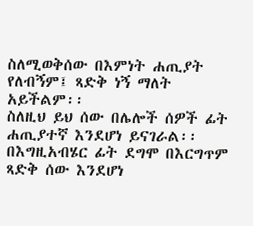ስለሚወቅሰው በእምነት ሐጢያት የለብኝም፤ ጻድቅ ነኝ ማለት አይችልም፡፡
ስለዚህ ይህ ሰው በሌሎች ሰዎች ፊት ሐጢያተኛ እንደሆነ ይናገራል፡፡ በእግዚአብሄር ፊት ደግሞ በእርግጥም ጻድቅ ሰው እንደሆነ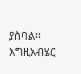ያስባል፡፡ እግዚአብሄር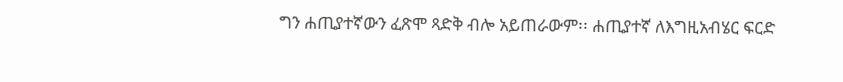ግን ሐጢያተኛውን ፈጽሞ ጻድቅ ብሎ አይጠራውም፡፡ ሐጢያተኛ ለእግዚአብሄር ፍርድ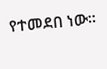የተመደበ ነው፡፡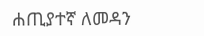ሐጢያተኛ ለመዳን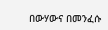በውሃውና በመንፈሱ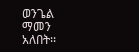ወንጌል ማመን አለበት፡፡